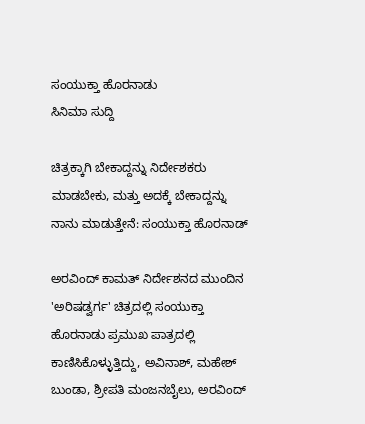ಸಂಯುಕ್ತಾ ಹೊರನಾಡು
ಸಿನಿಮಾ ಸುದ್ದಿ

ಚಿತ್ರಕ್ಕಾಗಿ ಬೇಕಾದ್ದನ್ನು ನಿರ್ದೇಶಕರು ಮಾಡಬೇಕು, ಮತ್ತು ಅದಕ್ಕೆ ಬೇಕಾದ್ದನ್ನು ನಾನು ಮಾಡುತ್ತೇನೆ: ಸಂಯುಕ್ತಾ ಹೊರನಾಡ್

ಅರವಿಂದ್ ಕಾಮತ್ ನಿರ್ದೇಶನದ ಮುಂದಿನ 'ಅರಿಷಡ್ವರ್ಗ' ಚಿತ್ರದಲ್ಲಿ ಸಂಯುಕ್ತಾ ಹೊರನಾಡು ಪ್ರಮುಖ ಪಾತ್ರದಲ್ಲಿ ಕಾಣಿಸಿಕೊಳ್ಳುತ್ತಿದ್ದು, ಅವಿನಾಶ್, ಮಹೇಶ್ ಬುಂಡಾ, ಶ್ರೀಪತಿ ಮಂಜನಬೈಲು, ಅರವಿಂದ್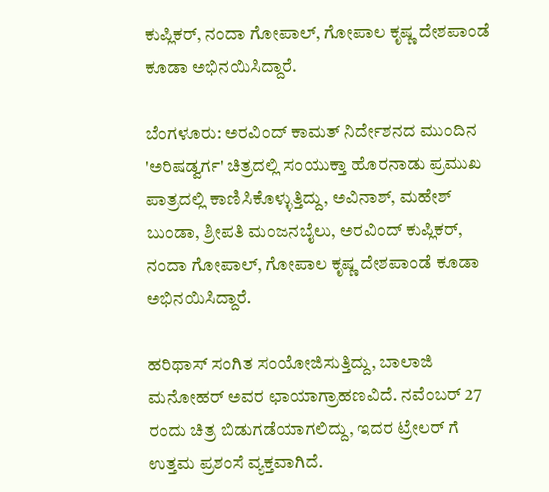ಕುಪ್ಲಿಕರ್, ನಂದಾ ಗೋಪಾಲ್, ಗೋಪಾಲ ಕೃಷ್ಣ ದೇಶಪಾಂಡೆ ಕೂಡಾ ಅಭಿನಯಿಸಿದ್ದಾರೆ.

ಬೆಂಗಳೂರು: ಅರವಿಂದ್ ಕಾಮತ್ ನಿರ್ದೇಶನದ ಮುಂದಿನ 'ಅರಿಷಡ್ವರ್ಗ' ಚಿತ್ರದಲ್ಲಿ ಸಂಯುಕ್ತಾ ಹೊರನಾಡು ಪ್ರಮುಖ ಪಾತ್ರದಲ್ಲಿ ಕಾಣಿಸಿಕೊಳ್ಳುತ್ತಿದ್ದು, ಅವಿನಾಶ್, ಮಹೇಶ್ ಬುಂಡಾ, ಶ್ರೀಪತಿ ಮಂಜನಬೈಲು, ಅರವಿಂದ್ ಕುಪ್ಲಿಕರ್, ನಂದಾ ಗೋಪಾಲ್, ಗೋಪಾಲ ಕೃಷ್ಣ ದೇಶಪಾಂಡೆ ಕೂಡಾ ಅಭಿನಯಿಸಿದ್ದಾರೆ.

ಹರಿಥಾಸ್ ಸಂಗಿತ ಸಂಯೋಜಿಸುತ್ತಿದ್ದು, ಬಾಲಾಜಿ ಮನೋಹರ್ ಅವರ ಛಾಯಾಗ್ರಾಹಣವಿದೆ. ನವೆಂಬರ್ 27 ರಂದು ಚಿತ್ರ ಬಿಡುಗಡೆಯಾಗಲಿದ್ದು, ಇದರ ಟ್ರೇಲರ್ ಗೆ ಉತ್ತಮ ಪ್ರಶಂಸೆ ವ್ಯಕ್ತವಾಗಿದೆ.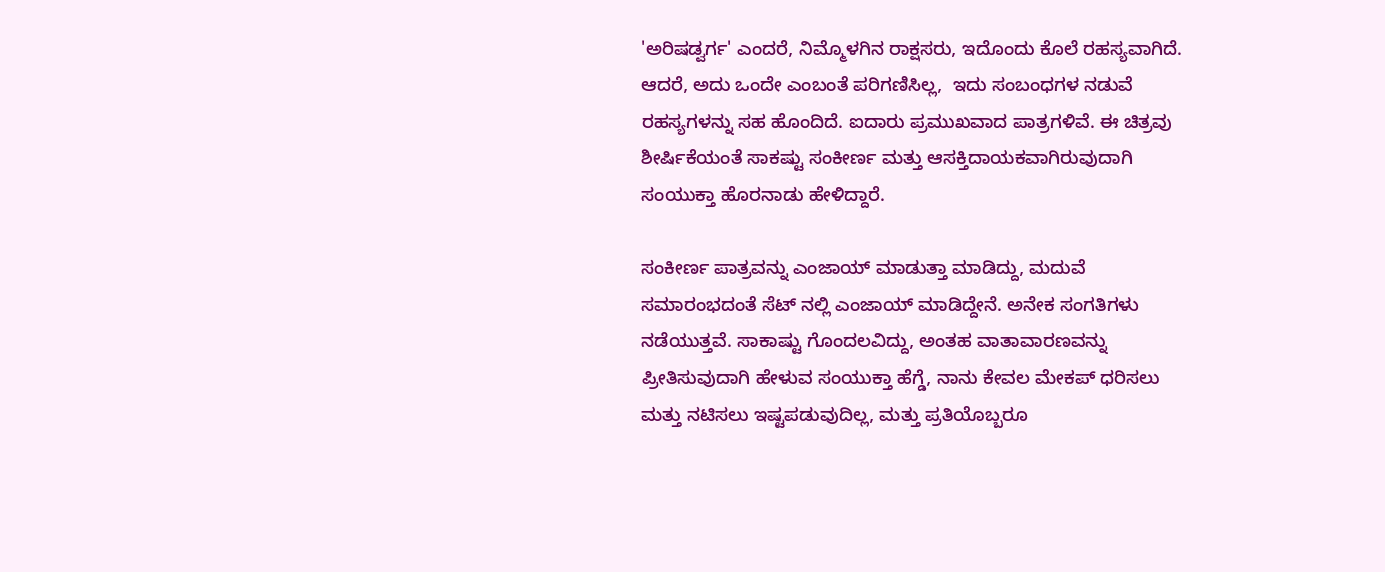'ಅರಿಷಡ್ವರ್ಗ' ಎಂದರೆ, ನಿಮ್ಮೊಳಗಿನ ರಾಕ್ಷಸರು, ಇದೊಂದು ಕೊಲೆ ರಹಸ್ಯವಾಗಿದೆ. ಆದರೆ, ಅದು ಒಂದೇ ಎಂಬಂತೆ ಪರಿಗಣಿಸಿಲ್ಲ,  ಇದು ಸಂಬಂಧಗಳ ನಡುವೆ ರಹಸ್ಯಗಳನ್ನು ಸಹ ಹೊಂದಿದೆ. ಐದಾರು ಪ್ರಮುಖವಾದ ಪಾತ್ರಗಳಿವೆ. ಈ ಚಿತ್ರವು ಶೀರ್ಷಿಕೆಯಂತೆ ಸಾಕಷ್ಟು ಸಂಕೀರ್ಣ ಮತ್ತು ಆಸಕ್ತಿದಾಯಕವಾಗಿರುವುದಾಗಿ ಸಂಯುಕ್ತಾ ಹೊರನಾಡು ಹೇಳಿದ್ದಾರೆ.

ಸಂಕೀರ್ಣ ಪಾತ್ರವನ್ನು ಎಂಜಾಯ್ ಮಾಡುತ್ತಾ ಮಾಡಿದ್ದು, ಮದುವೆ ಸಮಾರಂಭದಂತೆ ಸೆಟ್ ನಲ್ಲಿ ಎಂಜಾಯ್ ಮಾಡಿದ್ದೇನೆ. ಅನೇಕ ಸಂಗತಿಗಳು ನಡೆಯುತ್ತವೆ. ಸಾಕಾಷ್ಟು ಗೊಂದಲವಿದ್ದು, ಅಂತಹ ವಾತಾವಾರಣವನ್ನು ಪ್ರೀತಿಸುವುದಾಗಿ ಹೇಳುವ ಸಂಯುಕ್ತಾ ಹೆಗ್ಡೆ, ನಾನು ಕೇವಲ ಮೇಕಪ್ ಧರಿಸಲು ಮತ್ತು ನಟಿಸಲು ಇಷ್ಟಪಡುವುದಿಲ್ಲ, ಮತ್ತು ಪ್ರತಿಯೊಬ್ಬರೂ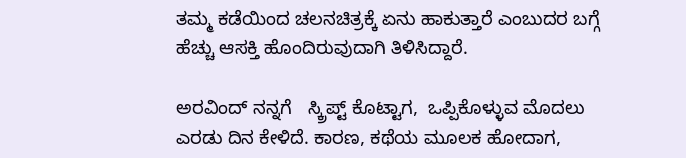ತಮ್ಮ ಕಡೆಯಿಂದ ಚಲನಚಿತ್ರಕ್ಕೆ ಏನು ಹಾಕುತ್ತಾರೆ ಎಂಬುದರ ಬಗ್ಗೆ ಹೆಚ್ಚು ಆಸಕ್ತಿ ಹೊಂದಿರುವುದಾಗಿ ತಿಳಿಸಿದ್ದಾರೆ.

ಅರವಿಂದ್ ನನ್ನಗೆ   ಸ್ಕ್ರಿಪ್ಟ್ ಕೊಟ್ಟಾಗ,  ಒಪ್ಪಿಕೊಳ್ಳುವ ಮೊದಲು  ಎರಡು ದಿನ ಕೇಳಿದೆ. ಕಾರಣ, ಕಥೆಯ ಮೂಲಕ ಹೋದಾಗ,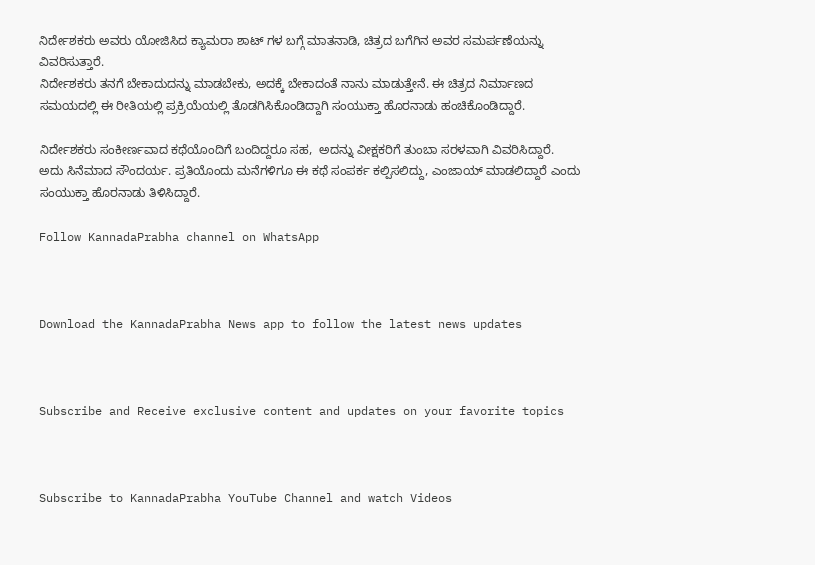ನಿರ್ದೇಶಕರು ಅವರು ಯೋಜಿಸಿದ ಕ್ಯಾಮರಾ ಶಾಟ್ ಗಳ ಬಗ್ಗೆ ಮಾತನಾಡಿ, ಚಿತ್ರದ ಬಗೆಗಿನ ಅವರ ಸಮರ್ಪಣೆಯನ್ನು ವಿವರಿಸುತ್ತಾರೆ.
ನಿರ್ದೇಶಕರು ತನಗೆ ಬೇಕಾದುದನ್ನು ಮಾಡಬೇಕು, ಅದಕ್ಕೆ ಬೇಕಾದಂತೆ ನಾನು ಮಾಡುತ್ತೇನೆ. ಈ ಚಿತ್ರದ ನಿರ್ಮಾಣದ ಸಮಯದಲ್ಲಿ ಈ ರೀತಿಯಲ್ಲಿ ಪ್ರಕ್ರಿಯೆಯಲ್ಲಿ ತೊಡಗಿಸಿಕೊಂಡಿದ್ದಾಗಿ ಸಂಯುಕ್ತಾ ಹೊರನಾಡು ಹಂಚಿಕೊಂಡಿದ್ದಾರೆ.

ನಿರ್ದೇಶಕರು ಸಂಕೀರ್ಣವಾದ ಕಥೆಯೊಂದಿಗೆ ಬಂದಿದ್ದರೂ ಸಹ,  ಅದನ್ನು ವೀಕ್ಷಕರಿಗೆ ತುಂಬಾ ಸರಳವಾಗಿ ವಿವರಿಸಿದ್ದಾರೆ.
ಅದು ಸಿನೆಮಾದ ಸೌಂದರ್ಯ. ಪ್ರತಿಯೊಂದು ಮನೆಗಳಿಗೂ ಈ ಕಥೆ ಸಂಪರ್ಕ ಕಲ್ಪಿಸಲಿದ್ದು, ಎಂಜಾಯ್ ಮಾಡಲಿದ್ದಾರೆ ಎಂದು ಸಂಯುಕ್ತಾ ಹೊರನಾಡು ತಿಳಿಸಿದ್ದಾರೆ.

Follow KannadaPrabha channel on WhatsApp



Download the KannadaPrabha News app to follow the latest news updates



Subscribe and Receive exclusive content and updates on your favorite topics



Subscribe to KannadaPrabha YouTube Channel and watch Videos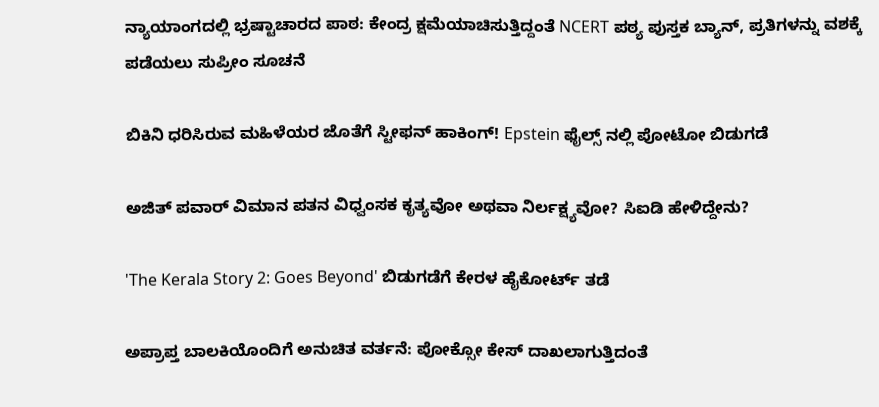ನ್ಯಾಯಾಂಗದಲ್ಲಿ ಭ್ರಷ್ಟಾಚಾರದ ಪಾಠ: ಕೇಂದ್ರ ಕ್ಷಮೆಯಾಚಿಸುತ್ತಿದ್ದಂತೆ NCERT ಪಠ್ಯ ಪುಸ್ತಕ ಬ್ಯಾನ್, ಪ್ರತಿಗಳನ್ನು ವಶಕ್ಕೆ ಪಡೆಯಲು ಸುಪ್ರೀಂ ಸೂಚನೆ

ಬಿಕಿನಿ ಧರಿಸಿರುವ ಮಹಿಳೆಯರ ಜೊತೆಗೆ ಸ್ಟೀಫನ್ ಹಾಕಿಂಗ್! Epstein ಫೈಲ್ಸ್ ನಲ್ಲಿ ಪೋಟೋ ಬಿಡುಗಡೆ

ಅಜಿತ್ ಪವಾರ್ ವಿಮಾನ ಪತನ ವಿಧ್ವಂಸಕ ಕೃತ್ಯವೋ ಅಥವಾ ನಿರ್ಲಕ್ಷ್ಯವೋ? ಸಿಐಡಿ ಹೇಳಿದ್ದೇನು?

'The Kerala Story 2: Goes Beyond' ಬಿಡುಗಡೆಗೆ ಕೇರಳ ಹೈಕೋರ್ಟ್ ತಡೆ

ಅಪ್ರಾಪ್ತ ಬಾಲಕಿಯೊಂದಿಗೆ ಅನುಚಿತ ವರ್ತನೆ: ಪೋಕ್ಸೋ ಕೇಸ್ ದಾಖಲಾಗುತ್ತಿದಂತೆ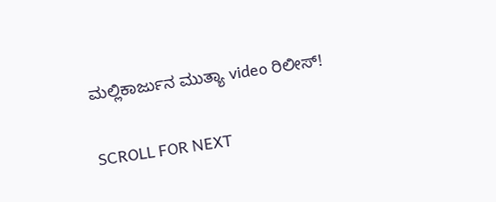ಮಲ್ಲಿಕಾರ್ಜುನ ಮುತ್ಯಾ video ರಿಲೀಸ್!

SCROLL FOR NEXT